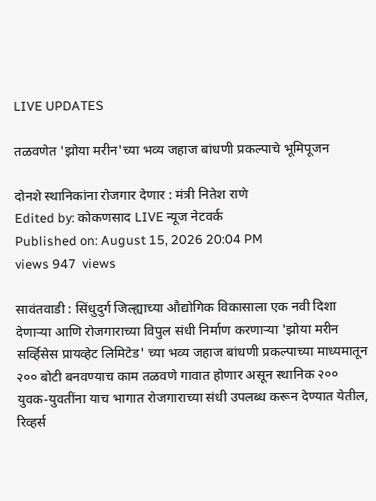LIVE UPDATES

तळवणेत 'झोया मरीन'च्या भव्य जहाज बांधणी प्रकल्पाचे भूमिपूजन

दोनशे स्थानिकांना रोजगार देणार : मंत्री नितेश राणे
Edited by: कोकणसाद LIVE न्यूज नेटवर्क
Published on: August 15, 2026 20:04 PM
views 947  views

सावंतवाडी : सिंधुदुर्ग जिल्ह्याच्या औद्योगिक विकासाला एक नवी दिशा देणाऱ्या आणि रोजगाराच्या विपुल संधी निर्माण करणाऱ्या 'झोया मरीन सर्व्हिसेस प्रायव्हेट लिमिटेड' च्या भव्य जहाज बांधणी प्रकल्पाच्या माध्यमातून २०० बोटी बनवण्याच काम तळवणे गावात होणार असून स्थानिक २०० युवक-युवतींना याच भागात रोजगाराच्या संधी उपलब्ध करून देण्यात येतील, रिव्हर्स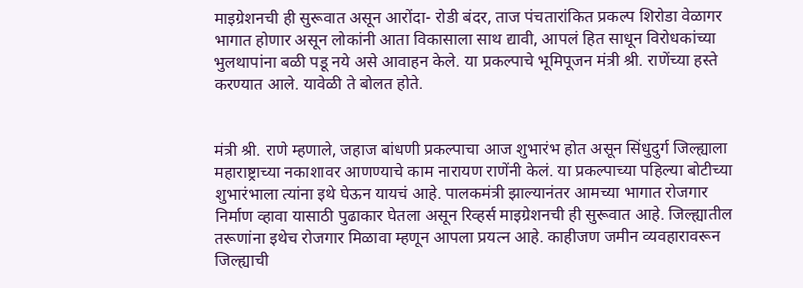माइग्रेशनची ही सुरूवात असून आरोंदा- रोडी बंदर, ताज पंचतारांकित प्रकल्प शिरोडा वेळागर भागात होणार असून लोकांनी आता विकासाला साथ द्यावी, आपलं हित साधून विरोधकांच्या भुलथापांना बळी पडू नये असे आवाहन केले. या प्रकल्पाचे भूमिपूजन मंत्री श्री. राणेंच्या हस्ते करण्यात आले. यावेळी ते बोलत होते.


मंत्री श्री. राणे म्हणाले, जहाज बांधणी प्रकल्पाचा आज शुभारंभ होत असून सिंधुदुर्ग जिल्ह्याला महाराष्ट्राच्या नकाशावर आणण्याचे काम नारायण राणेंनी केलं. या प्रकल्पाच्या पहिल्या बोटीच्या शुभारंभाला त्यांना इथे घेऊन यायचं आहे. पालकमंत्री झाल्यानंतर आमच्या भागात रोजगार निर्माण व्हावा यासाठी पुढाकार घेतला असून रिव्हर्स माइग्रेशनची ही सुरूवात आहे. जिल्ह्यातील तरूणांना इथेच रोजगार मिळावा म्हणून आपला प्रयत्न आहे. काहीजण जमीन व्यवहारावरून जिल्ह्याची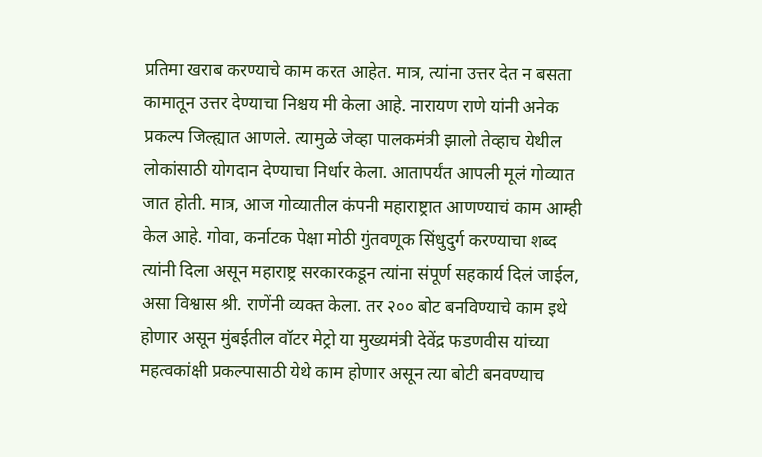प्रतिमा खराब करण्याचे काम करत आहेत. मात्र, त्यांना उत्तर देत न बसता कामातून उत्तर देण्याचा निश्चय मी केला आहे‌. नारायण राणे यांनी अनेक प्रकल्प जिल्ह्यात आणले. त्यामुळे जेव्हा पालकमंत्री झालो तेव्हाच येथील लोकांसाठी योगदान देण्याचा निर्धार केला. आतापर्यंत आपली मूलं गोव्यात जात होती. मात्र, आज गोव्यातील कंपनी महाराष्ट्रात आणण्याचं काम आम्ही केल आहे. गोवा, कर्नाटक पेक्षा मोठी गुंतवणूक सिंधुदुर्ग करण्याचा शब्द त्यांनी दिला असून महाराष्ट्र सरकारकडून त्यांना संपूर्ण सहकार्य दिलं जाईल, असा विश्वास श्री. राणेंनी व्यक्त केला. तर २०० बोट बनविण्याचे काम इथे होणार असून मुंबईतील वॉटर मेट्रो या मुख्यमंत्री देवेंद्र फडणवीस यांच्या महत्वकांक्षी प्रकल्पासाठी येथे काम होणार असून त्या बोटी बनवण्याच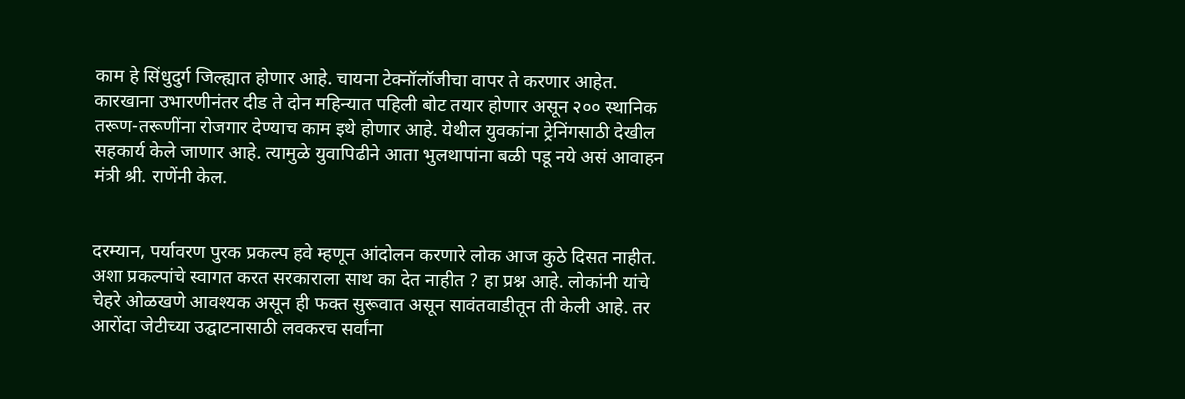काम हे सिंधुदुर्ग जिल्ह्यात होणार आहे‌‌. चायना टेक्नॉलॉजीचा वापर ते करणार आहेत. कारखाना उभारणीनंतर दीड ते दोन महिन्यात पहिली बोट तयार होणार असून २०० स्थानिक तरूण-तरूणींना रोजगार देण्याच काम इथे होणार आहे. येथील युवकांना ट्रेनिंगसाठी देखील सहकार्य केले जाणार आहे. त्यामुळे युवापिढीने आता भुलथापांना बळी पडू नये असं आवाहन मंत्री श्री. राणेंनी केल.


दरम्यान, पर्यावरण पुरक प्रकल्प हवे म्हणून आंदोलन करणारे लोक आज कुठे दिसत नाहीत‌. अशा प्रकल्पांचे स्वागत करत सरकाराला साथ का देत नाहीत ? हा प्रश्न आहे‌. लोकांनी यांचे चेहरे ओळखणे आवश्यक असून ही फक्त सुरूवात असून सावंतवाडीतून ती केली आहे. तर आरोंदा जेटीच्या उद्घाटनासाठी लवकरच सर्वांना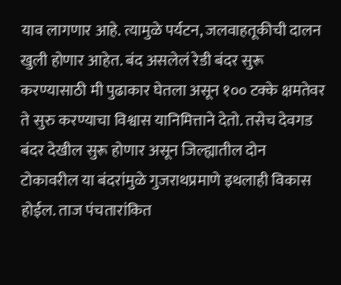याव लागणार आहे. त्यामुळे पर्यटन, जलवाहतूकीची दालन खुली होणार आहेत. बंद असलेलं रेडी बंदर सुरू करण्यासाठी मी पुढाकार घेतला असून १०० टक्के क्षमतेवर ते सुरु करण्याचा विश्वास यानिमित्ताने देतो. तसेच देवगड बंदर देखील सुरू होणार असून जिल्ह्यातील दोन टोकावरील या बंदरांमुळे गुजराथप्रमाणे इथलाही विकास होईल. ताज पंचतारांकित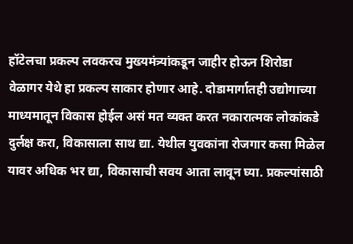हॉटेलचा प्रकल्प लवकरच मुख्यमंत्र्यांकडून जाहीर होऊन शिरोडा वेळागर येथे हा प्रकल्प साकार होणार आहे‌. दोडामार्गातही उद्योगाच्या माध्यमातून विकास होईल असं मत व्यक्त करत नकारात्मक लोकांकडे दुर्लक्ष करा, विकासाला साथ द्या. येथील युवकांना रोजगार कसा मिळेल यावर अधिक भर द्या, विकासाची सवय आता लावून घ्या. प्रकल्पांसाठी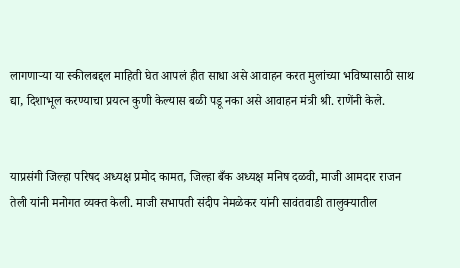लागणाऱ्या या स्कीलबद्दल माहिती घेत आपलं हीत साधा असे आवाहन करत मुलांच्या भविष्यासाठी साथ द्या, दिशाभूल करण्याचा प्रयत्न कुणी केल्यास बळी पडू नका असे आवाहन मंत्री श्री. राणेंनी केले.


याप्रसंगी जिल्हा परिषद अध्यक्ष प्रमोद कामत, जिल्हा बँक अध्यक्ष मनिष दळवी, माजी आमदार राजन तेली यांनी मनोगत व्यक्त केली. माजी सभापती संदीप नेमळेकर यांनी सावंतवाडी तालुक्यातील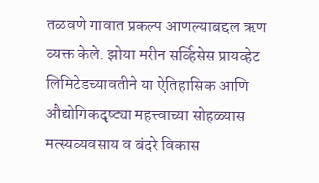तळवणे गावात प्रकल्प आणल्याबद्दल ऋण व्यक्त केले. झोया मरीन सर्व्हिसेस प्रायव्हेट लिमिटेडच्यावतीने या ऐतिहासिक आणि औद्योगिकदृष्ट्या महत्त्वाच्या सोहळ्यास मत्स्यव्यवसाय व बंदरे विकास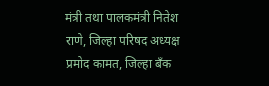मंत्री तथा पालकमंत्री नितेश राणे, जिल्हा परिषद अध्यक्ष प्रमोद कामत, जिल्हा बँक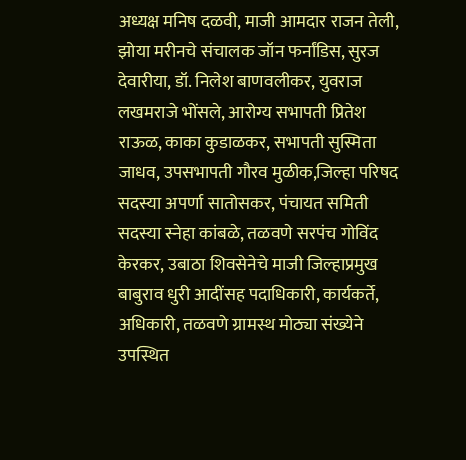अध्यक्ष मनिष दळवी, माजी आमदार राजन तेली, झोया मरीनचे संचालक जॉन फर्नांडिस, सुरज देवारीया, डॉ. निलेश बाणवलीकर, युवराज लखमराजे भोंसले, आरोग्य सभापती प्रितेश राऊळ, काका कुडाळकर, सभापती सुस्मिता जाधव, उपसभापती गौरव मुळीक,जिल्हा परिषद सदस्या अपर्णा सातोसकर, पंचायत समिती सदस्या स्नेहा कांबळे, तळवणे सरपंच गोविंद केरकर, उबाठा शिवसेनेचे माजी जिल्हाप्रमुख बाबुराव धुरी आदींसह पदाधिकारी, कार्यकर्ते, अधिकारी, तळवणे ग्रामस्थ मोठ्या संख्येने उपस्थित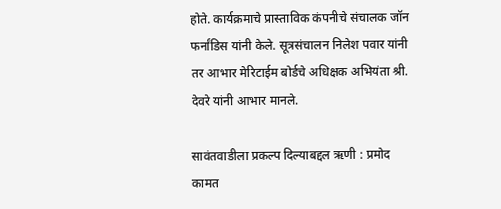होते. कार्यक्रमाचे प्रास्ताविक कंपनीचे संचालक जॉन फर्नांडिस यांनी केले. सूत्रसंचालन निलेश पवार यांनी तर आभार मेरिटाईम बोर्डचे अधिक्षक अभियंता श्री. देवरे यांनी आभार मानले.

सावंतवाडीला प्रकल्प दिल्याबद्दल ऋणी : प्रमोद कामत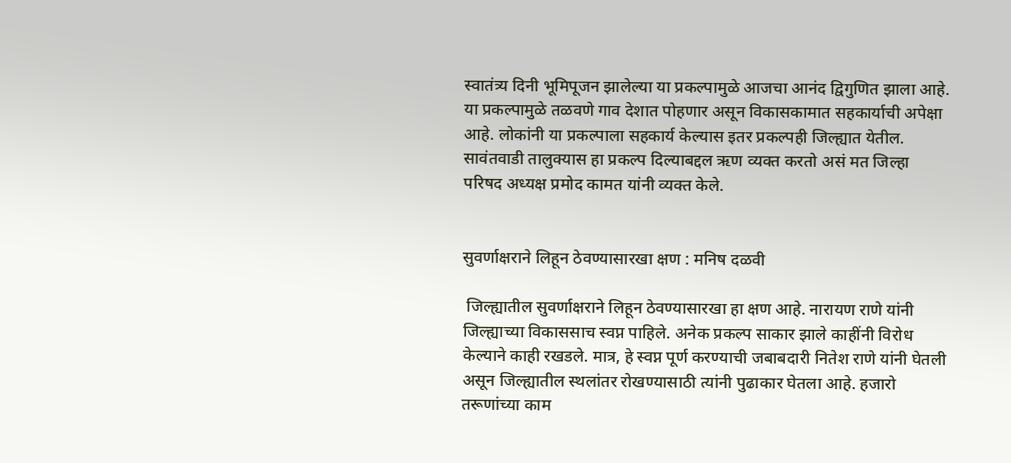स्वातंत्र्य दिनी भूमिपूजन झालेल्या या प्रकल्पामुळे आजचा आनंद द्विगुणित झाला आहे. या प्रकल्पामुळे तळवणे गाव देशात पोहणार असून विकासकामात सहकार्याची अपेक्षा आहे. लोकांनी या प्रकल्पाला सहकार्य केल्यास इतर प्रकल्पही जिल्ह्यात येतील. सावंतवाडी तालुक्यास हा प्रकल्प दिल्याबद्दल ऋण व्यक्त करतो असं मत जिल्हा परिषद अध्यक्ष प्रमोद कामत यांनी व्यक्त केले.


सुवर्णाक्षराने लिहून ठेवण्यासारखा क्षण : मनिष दळवी

 जिल्ह्यातील सुवर्णाक्षराने लिहून ठेवण्यासारखा हा क्षण आहे. नारायण राणे यांनी जिल्ह्याच्या विकाससाच स्वप्न पाहिले. अनेक प्रकल्प साकार झाले काहींनी विरोध केल्याने काही रखडले. मात्र, हे स्वप्न पूर्ण करण्याची जबाबदारी नितेश राणे यांनी घेतली असून जिल्ह्यातील स्थलांतर रोखण्यासाठी त्यांनी पुढाकार घेतला आहे. हजारो तरूणांच्या काम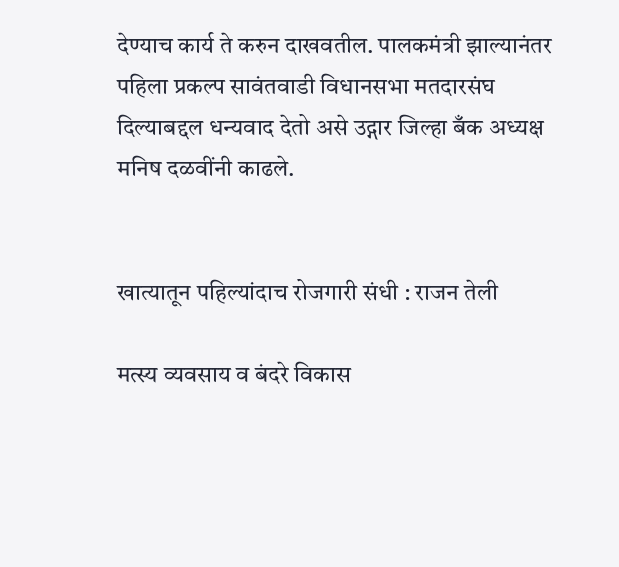देण्याच कार्य ते करुन दाखवतील. पालकमंत्री झाल्यानंतर पहिला प्रकल्प सावंतवाडी विधानसभा मतदारसंघ दिल्याबद्दल धन्यवाद देतो असे उद्गार जिल्हा बँक अध्यक्ष मनिष दळवींनी काढले.


खात्यातून पहिल्यांदाच रोजगारी संधी : राजन तेली

मत्स्य व्यवसाय व बंदरे विकास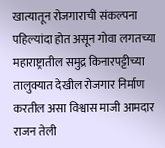खात्यातून रोजगाराची संकल्पना पहिल्यांदा होत असून गोवा लगतच्या महाराष्ट्रातील समुद्र किनारपट्टीच्या तालुक्यात देखील रोजगार निर्माण करतील असा विश्वास माजी आमदार राजन तेली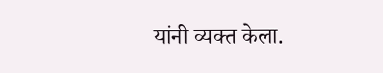यांनी व्यक्त केला.